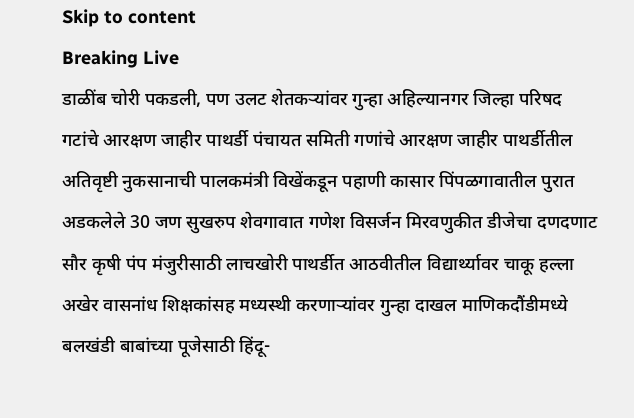Skip to content
Breaking Live
डाळींब चोरी पकडली, पण उलट शेतकर्‍यांवर गुन्हा अहिल्यानगर जिल्हा परिषद गटांचे आरक्षण जाहीर पाथर्डी पंचायत समिती गणांचे आरक्षण जाहीर पाथर्डीतील अतिवृष्टी नुकसानाची पालकमंत्री विखेंकडून पहाणी कासार पिंपळगावातील पुरात अडकलेले 30 जण सुखरुप शेवगावात गणेश विसर्जन मिरवणुकीत डीजेचा दणदणाट सौर कृषी पंप मंजुरीसाठी लाचखोरी पाथर्डीत आठवीतील विद्यार्थ्यावर चाकू हल्ला अखेर वासनांध शिक्षकांसह मध्यस्थी करणार्‍यांवर गुन्हा दाखल माणिकदौंडीमध्ये बलखंडी बाबांच्या पूजेसाठी हिंदू-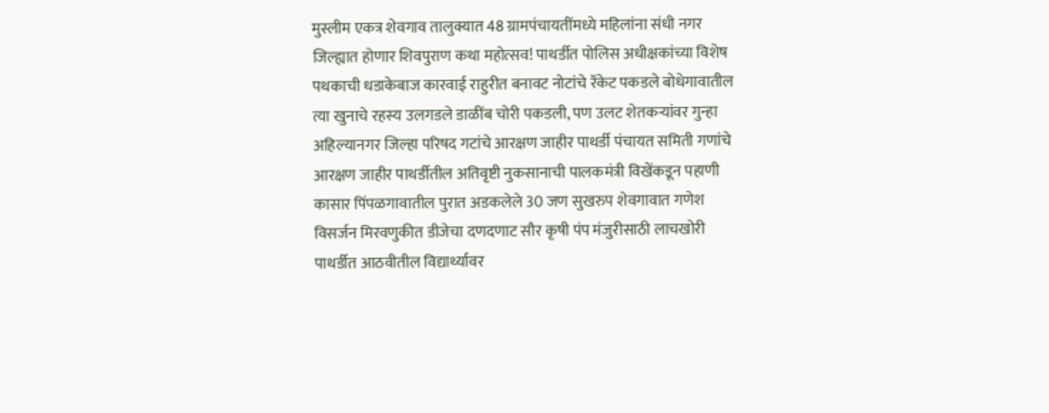मुस्लीम एकत्र शेवगाव तालुक्यात 48 ग्रामपंचायतींमध्ये महिलांना संधी नगर जिल्ह्यात होणार शिवपुराण कथा महोत्सव! पाथर्डीत पोलिस अधीक्षकांच्या विशेष पथकाची धडाकेबाज कारवाई राहुरीत बनावट नोटांचे रॅकेट पकडले बोधेगावातील त्या खुनाचे रहस्य उलगडले डाळींब चोरी पकडली, पण उलट शेतकर्‍यांवर गुन्हा अहिल्यानगर जिल्हा परिषद गटांचे आरक्षण जाहीर पाथर्डी पंचायत समिती गणांचे आरक्षण जाहीर पाथर्डीतील अतिवृष्टी नुकसानाची पालकमंत्री विखेंकडून पहाणी कासार पिंपळगावातील पुरात अडकलेले 30 जण सुखरुप शेवगावात गणेश विसर्जन मिरवणुकीत डीजेचा दणदणाट सौर कृषी पंप मंजुरीसाठी लाचखोरी पाथर्डीत आठवीतील विद्यार्थ्यावर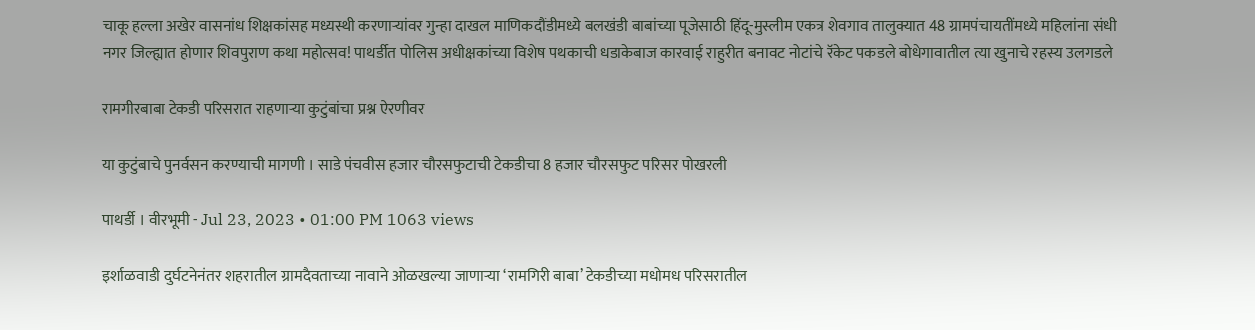चाकू हल्ला अखेर वासनांध शिक्षकांसह मध्यस्थी करणार्‍यांवर गुन्हा दाखल माणिकदौंडीमध्ये बलखंडी बाबांच्या पूजेसाठी हिंदू-मुस्लीम एकत्र शेवगाव तालुक्यात 48 ग्रामपंचायतींमध्ये महिलांना संधी नगर जिल्ह्यात होणार शिवपुराण कथा महोत्सव! पाथर्डीत पोलिस अधीक्षकांच्या विशेष पथकाची धडाकेबाज कारवाई राहुरीत बनावट नोटांचे रॅकेट पकडले बोधेगावातील त्या खुनाचे रहस्य उलगडले

रामगीरबाबा टेकडी परिसरात राहणार्‍या कुटुंबांचा प्रश्न ऐरणीवर

या कुटुंबाचे पुनर्वसन करण्याची मागणी । साडे पंचवीस हजार चौरसफुटाची टेकडीचा 8 हजार चौरसफुट परिसर पोखरली

पाथर्डी । वीरभूमी - Jul 23, 2023 • 01:00 PM 1063 views

इर्शाळवाडी दुर्घटनेनंतर शहरातील ग्रामदैवताच्या नावाने ओळखल्या जाणार्‍या ‘रामगिरी बाबा’ टेकडीच्या मधोमध परिसरातील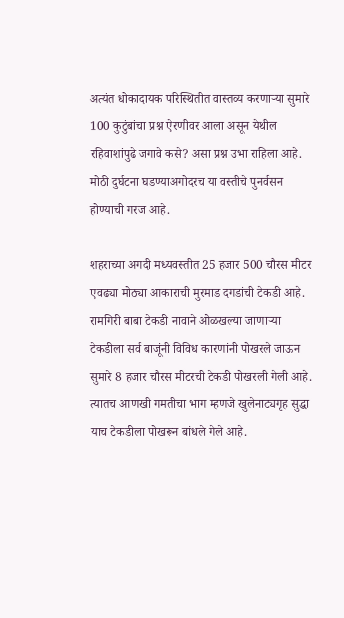अत्यंत धोकादायक परिस्थितीत वास्तव्य करणार्‍या सुमारे 100 कुटुंबांचा प्रश्न ऐरणीवर आला असून येथील रहिवाशांपुढे जगावे कसे? असा प्रश्न उभा राहिला आहे. मोठी दुर्घटना घडण्याअगोदरच या वस्तीचे पुनर्वसन होण्याची गरज आहे.

शहराच्या अगदी मध्यवस्तीत 25 हजार 500 चौरस मीटर एवढ्या मोठ्या आकाराची मुरमाड दगडांची टेकडी आहे. रामगिरी बाबा टेकडी नावाने ओळखल्या जाणार्‍या टेकडीला सर्व बाजूंनी विविध कारणांनी पोखरले जाऊन सुमारे 8 हजार चौरस मीटरची टेकडी पोखरली गेली आहे. त्यातच आणखी गमतीचा भाग म्हणजे खुलेनाट्यगृह सुद्धा याच टेकडीला पोखरून बांधले गेले आहे.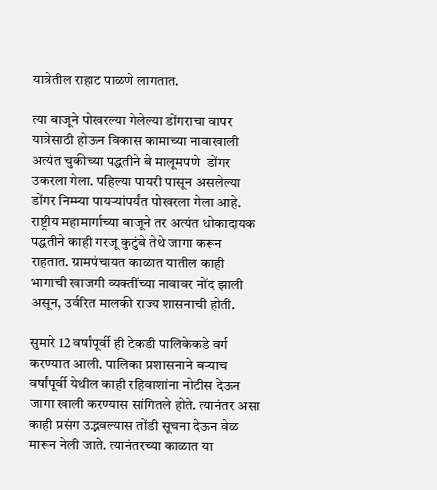यात्रेतील राहाट पाळणे लागतात.

त्या बाजूने पोखरल्या गेलेल्या डोंगराचा वापर यात्रेसाठी होऊन विकास कामाच्या नावाखाली अत्यंत चुकीच्या पद्धतीने बे मालूमपणे  डोंगर उकरला गेला. पहिल्या पायरी पासून असलेल्या डोंगर निम्म्या पायर्‍यांपर्यंत पोखरला गेला आहे. राष्ट्रीय महामार्गाच्या बाजूने तर अत्यंत धोकादायक पद्धतीने काही गरजू कुटुंबे तेथे जागा करून राहतात. ग्रामपंचायत काळात यातील काही भागाची खाजगी व्यक्तींच्या नावावर नोंद झाली असून, उर्वरित मालकी राज्य शासनाची होती.

सुमारे 12 वर्षांपूर्वी ही टेकडी पालिकेकडे वर्ग करण्यात आली. पालिका प्रशासनाने बर्‍याच वर्षांपूर्वी येथील काही रहिवाशांना नोटीस देऊन जागा खाली करण्यास सांगितले होते. त्यानंतर असा काही प्रसंग उद्भवल्यास तोंडी सूचना देऊन वेळ मारून नेली जाते. त्यानंतरच्या काळात या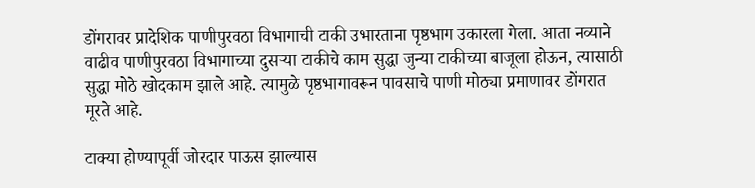डोंगरावर प्रादेशिक पाणीपुरवठा विभागाची टाकी उभारताना पृष्ठभाग उकारला गेला. आता नव्याने वाढीव पाणीपुरवठा विभागाच्या दुसर्‍या टाकीचे काम सुद्धा जुन्या टाकीच्या बाजूला होऊन, त्यासाठी सुद्धा मोठे खोदकाम झाले आहे. त्यामुळे पृष्ठभागावरून पावसाचे पाणी मोठ्या प्रमाणावर डोंगरात मूरते आहे.

टाक्या होण्यापूर्वी जोरदार पाऊस झाल्यास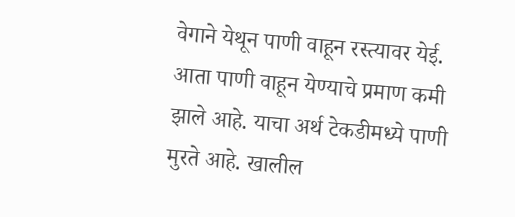वेगाने येथून पाणी वाहून रस्त्यावर येई. आता पाणी वाहून येण्याचे प्रमाण कमी झाले आहे. याचा अर्थ टेकडीमध्ये पाणी मुरते आहे. खालील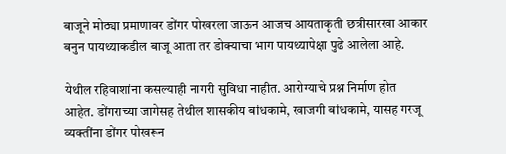बाजूने मोठ्या प्रमाणावर डोंगर पोखरला जाऊन आजच आयताकृती छत्रीसारखा आकार बनुन पायथ्याकडील बाजू आता तर डोक्याचा भाग पायथ्यापेक्षा पुढे आलेला आहे.

येथील रहिवाशांना कसल्याही नागरी सुविधा नाहीत. आरोग्याचे प्रश्न निर्माण होत आहेत. डोंगराच्या जागेसह तेथील शासकीय बांधकामे, खाजगी बांधकामे, यासह गरजू व्यक्तींना डोंगर पोखरून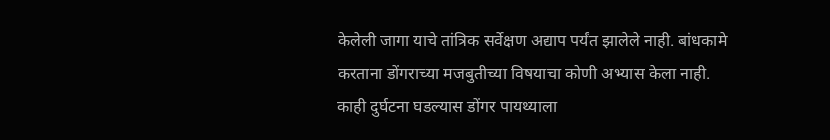केलेली जागा याचे तांत्रिक सर्वेक्षण अद्याप पर्यंत झालेले नाही. बांधकामे करताना डोंगराच्या मजबुतीच्या विषयाचा कोणी अभ्यास केला नाही. काही दुर्घटना घडल्यास डोंगर पायथ्याला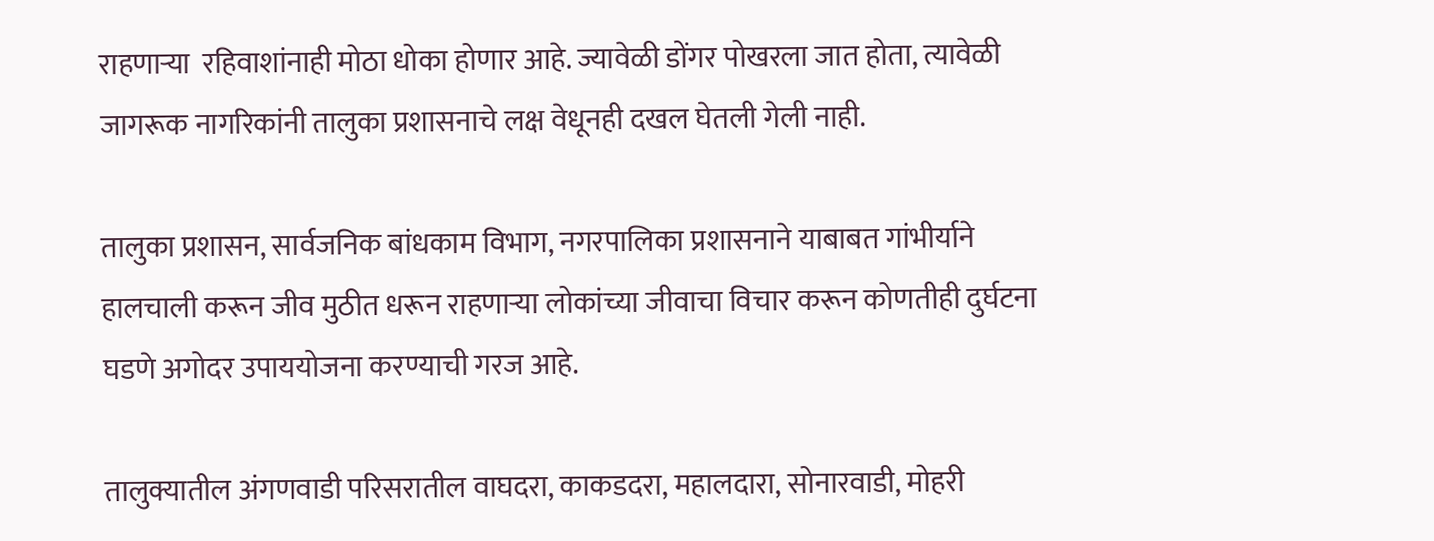राहणार्‍या  रहिवाशांनाही मोठा धोका होणार आहे. ज्यावेळी डोंगर पोखरला जात होता, त्यावेळी जागरूक नागरिकांनी तालुका प्रशासनाचे लक्ष वेधूनही दखल घेतली गेली नाही.

तालुका प्रशासन, सार्वजनिक बांधकाम विभाग, नगरपालिका प्रशासनाने याबाबत गांभीर्याने हालचाली करून जीव मुठीत धरून राहणार्‍या लोकांच्या जीवाचा विचार करून कोणतीही दुर्घटना घडणे अगोदर उपाययोजना करण्याची गरज आहे.

तालुक्यातील अंगणवाडी परिसरातील वाघदरा, काकडदरा, महालदारा, सोनारवाडी, मोहरी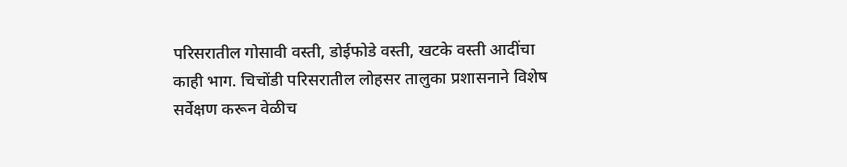परिसरातील गोसावी वस्ती, डोईफोडे वस्ती, खटके वस्ती आदींचा काही भाग. चिचोंडी परिसरातील लोहसर तालुका प्रशासनाने विशेष सर्वेक्षण करून वेळीच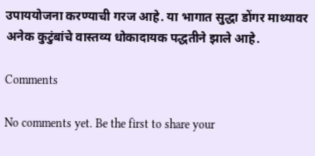उपाययोजना करण्याची गरज आहे. या भागात सुद्धा डोंगर माथ्यावर अनेक कुटुंबांचे वास्तव्य धोकादायक पद्धतीने झाले आहे.

Comments

No comments yet. Be the first to share your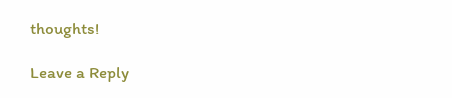thoughts!

Leave a Reply